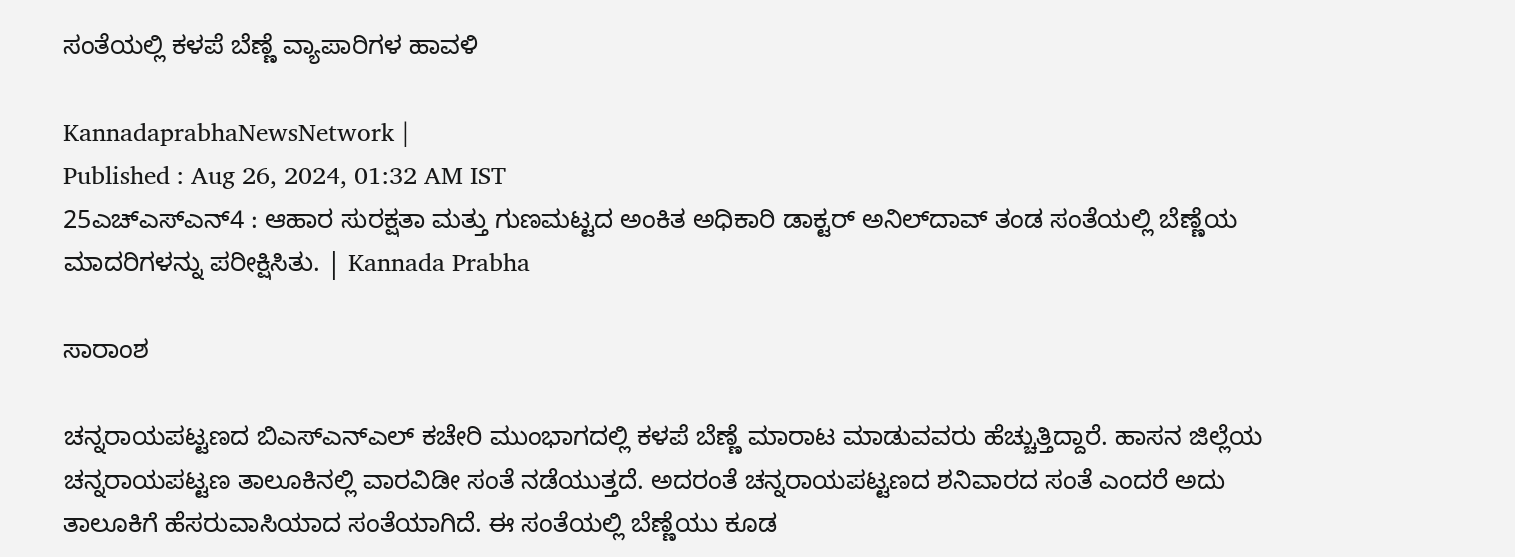ಸಂತೆಯಲ್ಲಿ ಕಳಪೆ ಬೆಣ್ಣೆ ವ್ಯಾಪಾರಿಗಳ ಹಾವಳಿ

KannadaprabhaNewsNetwork |
Published : Aug 26, 2024, 01:32 AM IST
25ಎಚ್ಎಸ್ಎನ್4 : ಆಹಾರ ಸುರಕ್ಷತಾ ಮತ್ತು ಗುಣಮಟ್ಟದ ಅಂಕಿತ ಅಧಿಕಾರಿ ಡಾಕ್ಟರ್ ಅನಿಲ್‌ದಾವ್ ತಂಡ ಸಂತೆಯಲ್ಲಿ ಬೆಣ್ಣೆಯ ಮಾದರಿಗಳನ್ನು ಪರೀಕ್ಷಿಸಿತು. | Kannada Prabha

ಸಾರಾಂಶ

ಚನ್ನರಾಯಪಟ್ಟಣದ ಬಿಎಸ್‌ಎನ್‌ಎಲ್ ಕಚೇರಿ ಮುಂಭಾಗದಲ್ಲಿ ಕಳಪೆ ಬೆಣ್ಣೆ ಮಾರಾಟ ಮಾಡುವವರು ಹೆಚ್ಚುತ್ತಿದ್ದಾರೆ. ಹಾಸನ ಜಿಲ್ಲೆಯ ಚನ್ನರಾಯಪಟ್ಟಣ ತಾಲೂಕಿನಲ್ಲಿ ವಾರವಿಡೀ ಸಂತೆ ನಡೆಯುತ್ತದೆ. ಅದರಂತೆ ಚನ್ನರಾಯಪಟ್ಟಣದ ಶನಿವಾರದ ಸಂತೆ ಎಂದರೆ ಅದು ತಾಲೂಕಿಗೆ ಹೆಸರುವಾಸಿಯಾದ ಸಂತೆಯಾಗಿದೆ. ಈ ಸಂತೆಯಲ್ಲಿ ಬೆಣ್ಣೆಯು ಕೂಡ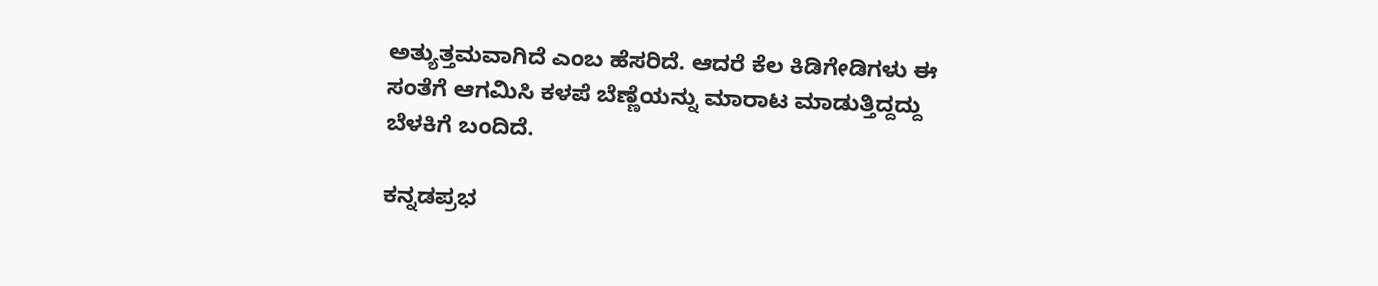ಅತ್ಯುತ್ತಮವಾಗಿದೆ ಎಂಬ ಹೆಸರಿದೆ. ಆದರೆ ಕೆಲ ಕಿಡಿಗೇಡಿಗಳು ಈ ಸಂತೆಗೆ ಆಗಮಿಸಿ ಕಳಪೆ ಬೆಣ್ಣೆಯನ್ನು ಮಾರಾಟ ಮಾಡುತ್ತಿದ್ದದ್ದು ಬೆಳಕಿಗೆ ಬಂದಿದೆ.

ಕನ್ನಡಪ್ರಭ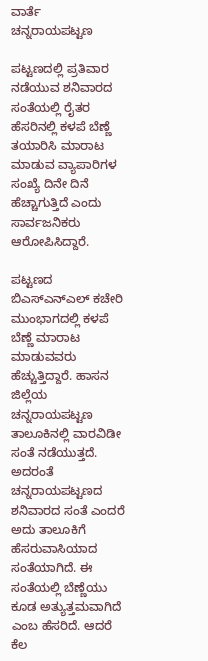ವಾರ್ತೆ ಚನ್ನರಾಯಪಟ್ಟಣ

ಪಟ್ಟಣದಲ್ಲಿ ಪ್ರತಿವಾರ ನಡೆಯುವ ಶನಿವಾರದ ಸಂತೆಯಲ್ಲಿ ರೈತರ ಹೆಸರಿನಲ್ಲಿ ಕಳಪೆ ಬೆಣ್ಣೆ ತಯಾರಿಸಿ ಮಾರಾಟ ಮಾಡುವ ವ್ಯಾಪಾರಿಗಳ ಸಂಖ್ಯೆ ದಿನೇ ದಿನೆ ಹೆಚ್ಚಾಗುತ್ತಿದೆ ಎಂದು ಸಾರ್ವಜನಿಕರು ಆರೋಪಿಸಿದ್ದಾರೆ.

ಪಟ್ಟಣದ ಬಿಎಸ್‌ಎನ್‌ಎಲ್ ಕಚೇರಿ ಮುಂಭಾಗದಲ್ಲಿ ಕಳಪೆ ಬೆಣ್ಣೆ ಮಾರಾಟ ಮಾಡುವವರು ಹೆಚ್ಚುತ್ತಿದ್ದಾರೆ. ಹಾಸನ ಜಿಲ್ಲೆಯ ಚನ್ನರಾಯಪಟ್ಟಣ ತಾಲೂಕಿನಲ್ಲಿ ವಾರವಿಡೀ ಸಂತೆ ನಡೆಯುತ್ತದೆ. ಅದರಂತೆ ಚನ್ನರಾಯಪಟ್ಟಣದ ಶನಿವಾರದ ಸಂತೆ ಎಂದರೆ ಅದು ತಾಲೂಕಿಗೆ ಹೆಸರುವಾಸಿಯಾದ ಸಂತೆಯಾಗಿದೆ. ಈ ಸಂತೆಯಲ್ಲಿ ಬೆಣ್ಣೆಯು ಕೂಡ ಅತ್ಯುತ್ತಮವಾಗಿದೆ ಎಂಬ ಹೆಸರಿದೆ. ಆದರೆ ಕೆಲ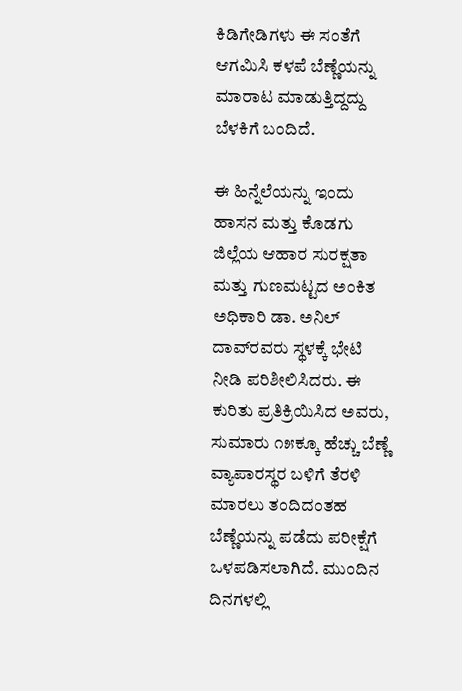ಕಿಡಿಗೇಡಿಗಳು ಈ ಸಂತೆಗೆ ಆಗಮಿಸಿ ಕಳಪೆ ಬೆಣ್ಣೆಯನ್ನು ಮಾರಾಟ ಮಾಡುತ್ತಿದ್ದದ್ದು ಬೆಳಕಿಗೆ ಬಂದಿದೆ.

ಈ ಹಿನ್ನೆಲೆಯನ್ನು ಇಂದು ಹಾಸನ ಮತ್ತು ಕೊಡಗು ಜಿಲ್ಲೆಯ ಆಹಾರ ಸುರಕ್ಷತಾ ಮತ್ತು ಗುಣಮಟ್ಟದ ಅಂಕಿತ ಅಧಿಕಾರಿ ಡಾ. ಅನಿಲ್‌ ದಾವ್‌ರವರು ಸ್ಥಳಕ್ಕೆ ಭೇಟಿ ನೀಡಿ ಪರಿಶೀಲಿಸಿದರು. ಈ ಕುರಿತು ಪ್ರತಿಕ್ರಿಯಿಸಿದ ಅವರು, ಸುಮಾರು ೧೫ಕ್ಕೂ ಹೆಚ್ಚು ಬೆಣ್ಣೆ ವ್ಯಾಪಾರಸ್ಥರ ಬಳಿಗೆ ತೆರಳಿ ಮಾರಲು ತಂದಿದಂತಹ ಬೆಣ್ಣೆಯನ್ನು ಪಡೆದು ಪರೀಕ್ಷೆಗೆ ಒಳಪಡಿಸಲಾಗಿದೆ. ಮುಂದಿನ ದಿನಗಳಲ್ಲಿ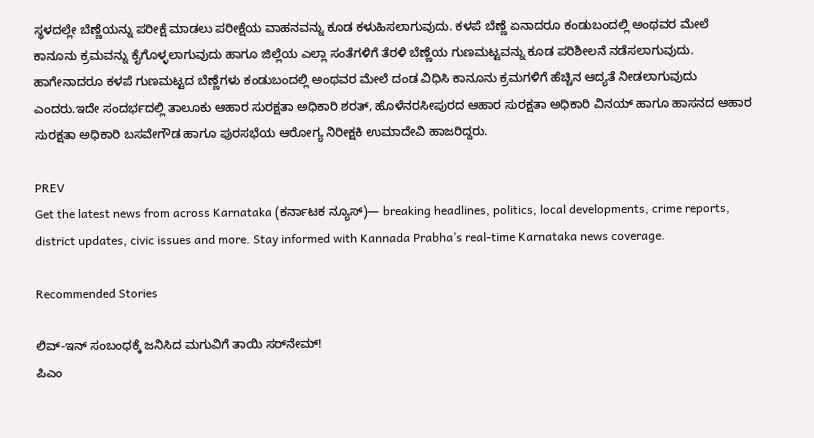ಸ್ಥಳದಲ್ಲೇ ಬೆಣ್ಣೆಯನ್ನು ಪರೀಕ್ಷೆ ಮಾಡಲು ಪರೀಕ್ಷೆಯ ವಾಹನವನ್ನು ಕೂಡ ಕಳುಹಿಸಲಾಗುವುದು. ಕಳಪೆ ಬೆಣ್ಣೆ ಏನಾದರೂ ಕಂಡುಬಂದಲ್ಲಿ ಅಂಥವರ ಮೇಲೆ ಕಾನೂನು ಕ್ರಮವನ್ನು ಕೈಗೊಳ್ಳಲಾಗುವುದು ಹಾಗೂ ಜಿಲ್ಲೆಯ ಎಲ್ಲಾ ಸಂತೆಗಳಿಗೆ ತೆರಳಿ ಬೆಣ್ಣೆಯ ಗುಣಮಟ್ಟವನ್ನು ಕೂಡ ಪರಿಶೀಲನೆ ನಡೆಸಲಾಗುವುದು. ಹಾಗೇನಾದರೂ ಕಳಪೆ ಗುಣಮಟ್ಟದ ಬೆಣ್ಣೆಗಳು ಕಂಡುಬಂದಲ್ಲಿ ಅಂಥವರ ಮೇಲೆ ದಂಡ ವಿಧಿಸಿ ಕಾನೂನು ಕ್ರಮಗಳಿಗೆ ಹೆಚ್ಚಿನ ಆದ್ಯತೆ ನೀಡಲಾಗುವುದು ಎಂದರು.ಇದೇ ಸಂದರ್ಭದಲ್ಲಿ ತಾಲೂಕು ಆಹಾರ ಸುರಕ್ಷತಾ ಅಧಿಕಾರಿ ಶರತ್, ಹೊಳೆನರಸೀಪುರದ ಆಹಾರ ಸುರಕ್ಷತಾ ಅಧಿಕಾರಿ ವಿನಯ್ ಹಾಗೂ ಹಾಸನದ ಆಹಾರ ಸುರಕ್ಷತಾ ಅಧಿಕಾರಿ ಬಸವೇಗೌಡ ಹಾಗೂ ಪುರಸಭೆಯ ಆರೋಗ್ಯ ನಿರೀಕ್ಷಕಿ ಉಮಾದೇವಿ ಹಾಜರಿದ್ದರು.

PREV
Get the latest news from across Karnataka (ಕರ್ನಾಟಕ ನ್ಯೂಸ್)— breaking headlines, politics, local developments, crime reports, district updates, civic issues and more. Stay informed with Kannada Prabha’s real‑time Karnataka news coverage.

Recommended Stories

ಲಿವ್‌-ಇನ್‌ ಸಂಬಂಧಕ್ಕೆ ಜನಿಸಿದ ಮಗುವಿಗೆ ತಾಯಿ ಸರ್‌ನೇಮ್‌!
ಪಿಎಂ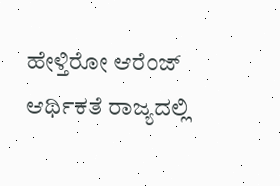ಹೇಳ್ತಿರೋ ಆರೆಂಜ್‌ ಆರ್ಥಿಕತೆ ರಾಜ್ಯದಲ್ಲಿ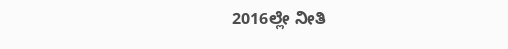2016ಲ್ಲೇ ನೀತಿ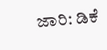ಜಾರಿ: ಡಿಕೆ